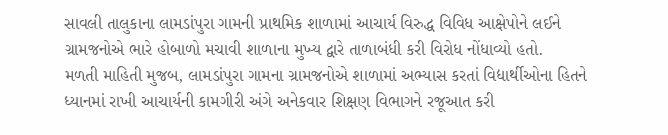સાવલી તાલુકાના લામડાંપુરા ગામની પ્રાથમિક શાળામાં આચાર્ય વિરુદ્ધ વિવિધ આક્ષેપોને લઈને ગ્રામજનોએ ભારે હોબાળો મચાવી શાળાના મુખ્ય દ્વારે તાળાબંધી કરી વિરોધ નોંધાવ્યો હતો.
મળતી માહિતી મુજબ, લામડાંપુરા ગામના ગ્રામજનોએ શાળામાં અભ્યાસ કરતાં વિદ્યાર્થીઓના હિતને ધ્યાનમાં રાખી આચાર્યની કામગીરી અંગે અનેકવાર શિક્ષણ વિભાગને રજૂઆત કરી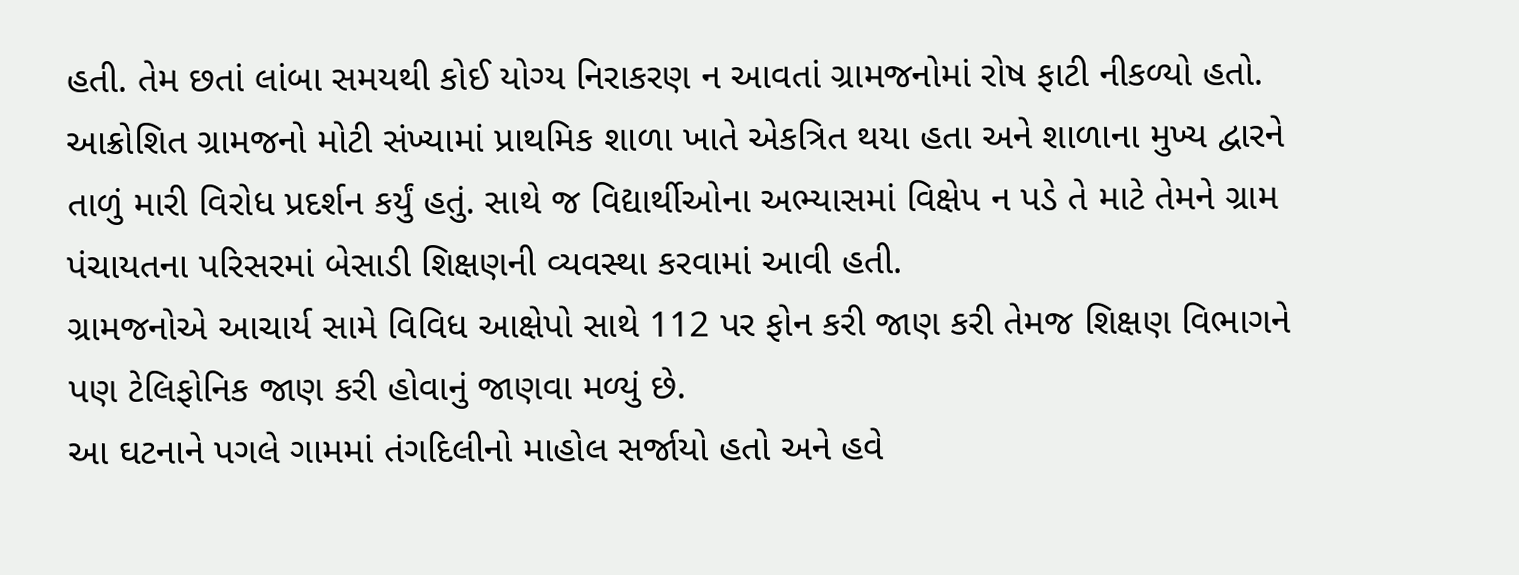હતી. તેમ છતાં લાંબા સમયથી કોઈ યોગ્ય નિરાકરણ ન આવતાં ગ્રામજનોમાં રોષ ફાટી નીકળ્યો હતો.
આક્રોશિત ગ્રામજનો મોટી સંખ્યામાં પ્રાથમિક શાળા ખાતે એકત્રિત થયા હતા અને શાળાના મુખ્ય દ્વારને તાળું મારી વિરોધ પ્રદર્શન કર્યું હતું. સાથે જ વિદ્યાર્થીઓના અભ્યાસમાં વિક્ષેપ ન પડે તે માટે તેમને ગ્રામ પંચાયતના પરિસરમાં બેસાડી શિક્ષણની વ્યવસ્થા કરવામાં આવી હતી.
ગ્રામજનોએ આચાર્ય સામે વિવિધ આક્ષેપો સાથે 112 પર ફોન કરી જાણ કરી તેમજ શિક્ષણ વિભાગને પણ ટેલિફોનિક જાણ કરી હોવાનું જાણવા મળ્યું છે.
આ ઘટનાને પગલે ગામમાં તંગદિલીનો માહોલ સર્જાયો હતો અને હવે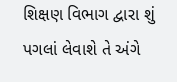શિક્ષણ વિભાગ દ્વારા શું પગલાં લેવાશે તે અંગે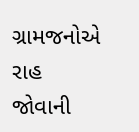ગ્રામજનોએ રાહ જોવાની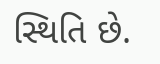સ્થિતિ છે.